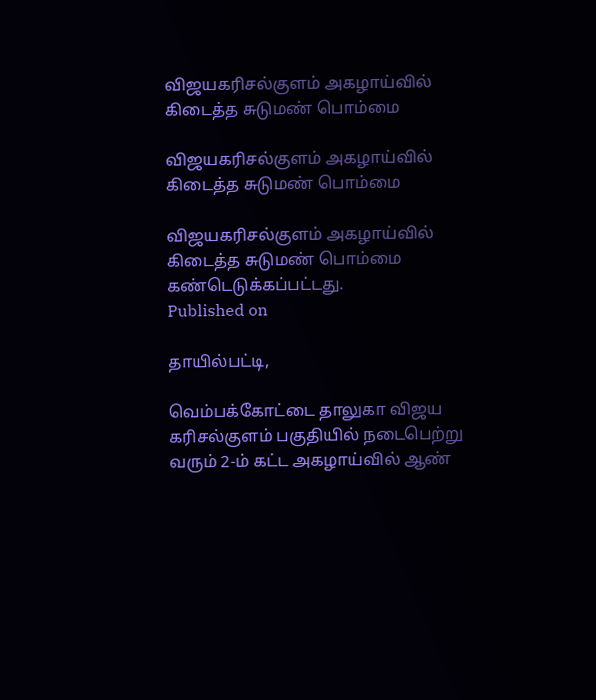விஜயகரிசல்குளம் அகழாய்வில் கிடைத்த சுடுமண் பொம்மை

விஜயகரிசல்குளம் அகழாய்வில் கிடைத்த சுடுமண் பொம்மை

விஜயகரிசல்குளம் அகழாய்வில் கிடைத்த சுடுமண் பொம்மை கண்டெடுக்கப்பட்டது.
Published on

தாயில்பட்டி,

வெம்பக்கோட்டை தாலுகா விஜய கரிசல்குளம் பகுதியில் நடைபெற்று வரும் 2-ம் கட்ட அகழாய்வில் ஆண்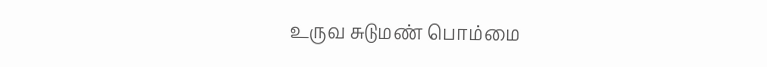உருவ சுடுமண் பொம்மை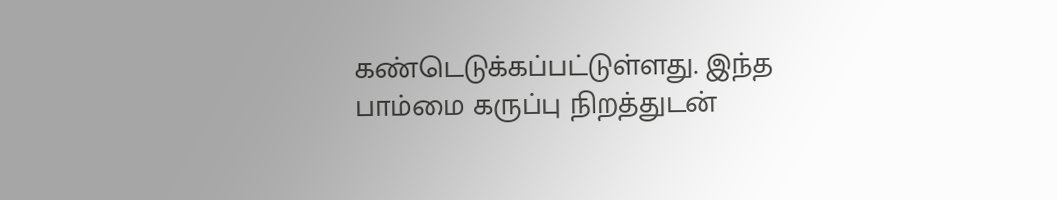கண்டெடுக்கப்பட்டுள்ளது. இந்த பாம்மை கருப்பு நிறத்துடன்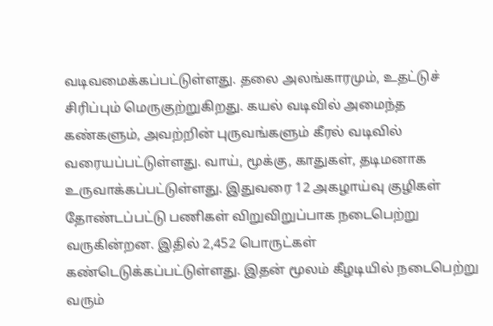வடிவமைக்கப்பட்டுள்ளது. தலை அலங்காரமும், உதட்டுச் சிரிப்பும் மெருகுற்றுகிறது. கயல் வடிவில் அமைந்த கண்களும், அவற்றின் புருவங்களும் கீரல் வடிவில் வரையப்பட்டுள்ளது. வாய், மூக்கு, காதுகள், தடிமனாக உருவாக்கப்பட்டுள்ளது. இதுவரை 12 அகழாய்வு குழிகள் தோண்டப்பட்டு பணிகள் விறுவிறுப்பாக நடைபெற்று வருகின்றன. இதில் 2,452 பொருட்கள் கண்டெடுக்கப்பட்டுள்ளது. இதன் மூலம் கீழடியில் நடைபெற்று வரும்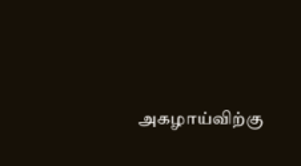அகழாய்விற்கு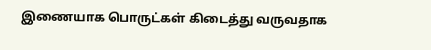இணையாக பொருட்கள் கிடைத்து வருவதாக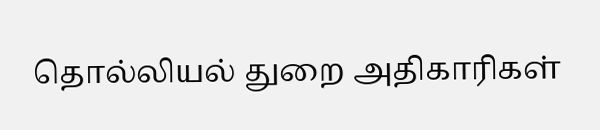தொல்லியல் துறை அதிகாரிகள்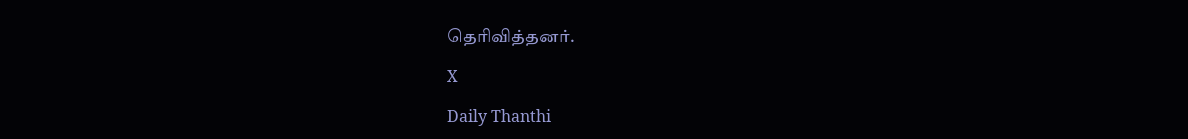தெரிவித்தனர்.

X

Daily Thanthi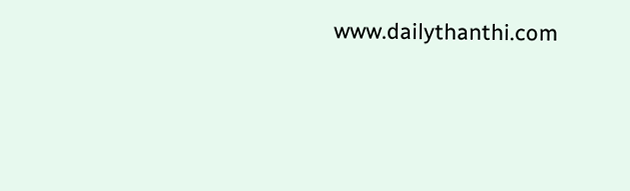www.dailythanthi.com